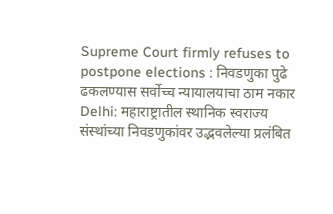Supreme Court firmly refuses to postpone elections : निवडणुका पुढे ढकलण्यास सर्वोच्च न्यायालयाचा ठाम नकार
Delhi: महाराष्ट्रातील स्थानिक स्वराज्य संस्थांच्या निवडणुकांवर उद्भवलेल्या प्रलंबित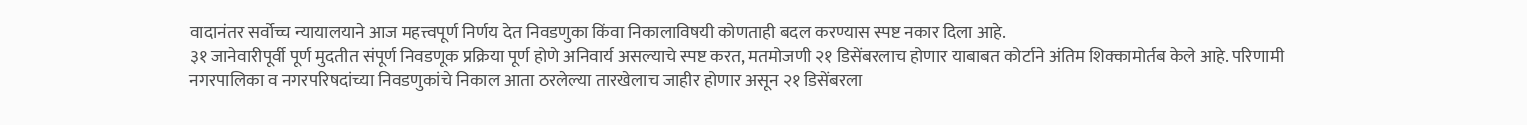वादानंतर सर्वोच्च न्यायालयाने आज महत्त्वपूर्ण निर्णय देत निवडणुका किंवा निकालाविषयी कोणताही बदल करण्यास स्पष्ट नकार दिला आहे.
३१ जानेवारीपूर्वी पूर्ण मुदतीत संपूर्ण निवडणूक प्रक्रिया पूर्ण होणे अनिवार्य असल्याचे स्पष्ट करत, मतमोजणी २१ डिसेंबरलाच होणार याबाबत कोर्टाने अंतिम शिक्कामोर्तब केले आहे. परिणामी नगरपालिका व नगरपरिषदांच्या निवडणुकांचे निकाल आता ठरलेल्या तारखेलाच जाहीर होणार असून २१ डिसेंबरला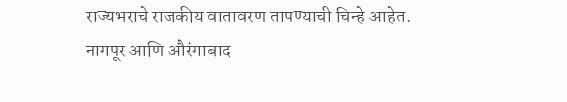राज्यभराचे राजकीय वातावरण तापण्याची चिन्हे आहेत.
नागपूर आणि औरंगाबाद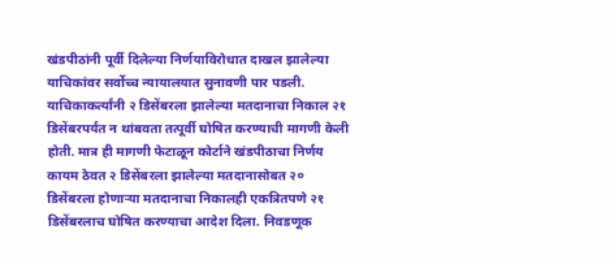खंडपीठांनी पूर्वी दिलेल्या निर्णयाविरोधात दाखल झालेल्या याचिकांवर सर्वोच्च न्यायालयात सुनावणी पार पडली. याचिकाकर्त्यांनी २ डिसेंबरला झालेल्या मतदानाचा निकाल २१ डिसेंबरपर्यंत न थांबवता तत्पूर्वी घोषित करण्याची मागणी केली होती. मात्र ही मागणी फेटाळून कोर्टाने खंडपीठाचा निर्णय कायम ठेवत २ डिसेंबरला झालेल्या मतदानासोबत २० डिसेंबरला होणाऱ्या मतदानाचा निकालही एकत्रितपणे २१ डिसेंबरलाच घोषित करण्याचा आदेश दिला. निवडणूक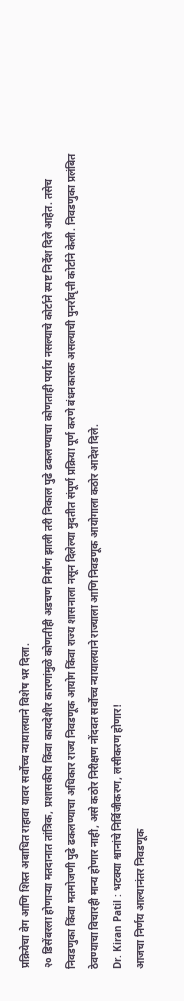प्रक्रियेचा वेग आणि शिस्त अबाधित राहावा यावर सर्वोच्च न्यायालयाने विशेष भर दिला.
२० डिसेंबरला होणाऱ्या मतदानात तांत्रिक, प्रशासकीय किंवा कायदेशीर कारणांमुळे कोणतीही अडचण निर्माण झाली तरी निकाल पुढे ढकलण्याचा कोणताही पर्याय नसल्याचे कोर्टाने स्पष्ट निर्देश दिले आहेत. तसेच निवडणुका किंवा मतमोजणी पुढे ढकलण्याचा अधिकार राज्य निवडणूक आयोग किंवा राज्य शासनाला नसून दिलेल्या मुदतीत संपूर्ण प्रक्रिया पूर्ण करणे बंधनकारक असल्याची पुनर्रावृत्ती कोर्टाने केली. निवडणुका प्रलंबित ठेवण्याचा विचारही मान्य होणार नाही, असे कठोर निरीक्षण नोंदवत सर्वोच्च न्यायालयाने राज्याला आणि निवडणूक आयोगाला कठोर आदेश दिले.
Dr. Kiran Patil : भटक्या श्वानांचे निर्बिजीकरण, लसीकरण होणार!
आजचा निर्णय आल्यानंतर निवडणूक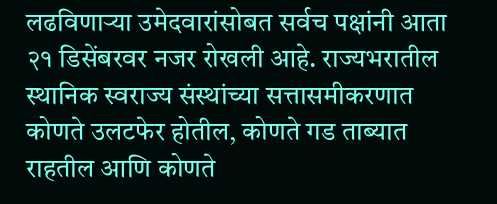लढविणाऱ्या उमेदवारांसोबत सर्वच पक्षांनी आता २१ डिसेंबरवर नजर रोखली आहे. राज्यभरातील स्थानिक स्वराज्य संस्थांच्या सत्तासमीकरणात कोणते उलटफेर होतील, कोणते गड ताब्यात राहतील आणि कोणते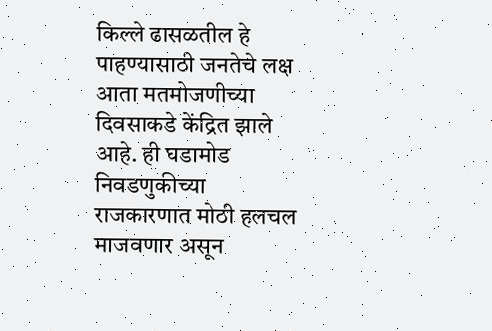किल्ले ढासळतील हे पाहण्यासाठी जनतेचे लक्ष आता मतमोजणीच्या दिवसाकडे केंद्रित झाले आहे. ही घडामोड निवडणुकीच्या राजकारणात मोठी हलचल माजवणार असून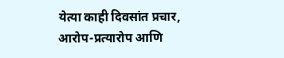येत्या काही दिवसांत प्रचार, आरोप-प्रत्यारोप आणि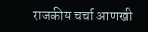राजकीय चर्चा आणखी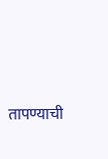तापण्याची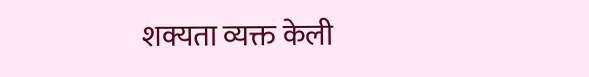शक्यता व्यक्त केली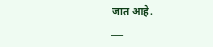जात आहे.
___